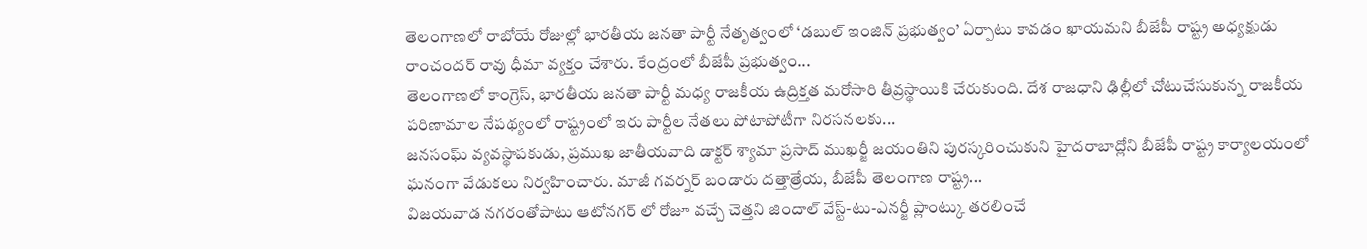తెలంగాణలో రాబోయే రోజుల్లో భారతీయ జనతా పార్టీ నేతృత్వంలో ‘డబుల్ ఇంజిన్ ప్రభుత్వం’ ఏర్పాటు కావడం ఖాయమని బీజేపీ రాష్ట్ర అధ్యక్షుడు రాంచందర్ రావు ధీమా వ్యక్తం చేశారు. కేంద్రంలో బీజేపీ ప్రభుత్వం...
తెలంగాణలో కాంగ్రెస్, భారతీయ జనతా పార్టీ మధ్య రాజకీయ ఉద్రిక్తత మరోసారి తీవ్రస్థాయికి చేరుకుంది. దేశ రాజధాని ఢిల్లీలో చోటుచేసుకున్న రాజకీయ పరిణామాల నేపథ్యంలో రాష్ట్రంలో ఇరు పార్టీల నేతలు పోటాపోటీగా నిరసనలకు...
జనసంఘ్ వ్యవస్థాపకుడు, ప్రముఖ జాతీయవాది డాక్టర్ శ్యామా ప్రసాద్ ముఖర్జీ జయంతిని పురస్కరించుకుని హైదరాబాద్లోని బీజేపీ రాష్ట్ర కార్యాలయంలో ఘనంగా వేడుకలు నిర్వహించారు. మాజీ గవర్నర్ బండారు దత్తాత్రేయ, బీజేపీ తెలంగాణ రాష్ట్ర...
విజయవాడ నగరంతోపాటు ఆటోనగర్ లో రోజూ వచ్చే చెత్తని జిందాల్ వేస్ట్-టు-ఎనర్జీ ప్లాంట్కు తరలించే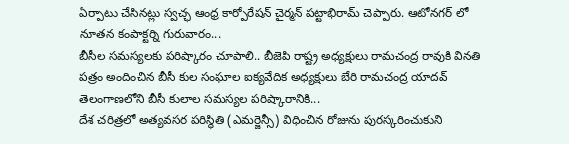ఏర్పాటు చేసినట్లు స్వచ్ఛ ఆంధ్ర కార్పోరేషన్ చైర్మన్ పట్టాభిరామ్ చెప్పారు. ఆటోనగర్ లో నూతన కంపాక్టర్ని గురువారం...
బీసీల సమస్యలకు పరిష్కారం చూపాలి.. బీజెపి రాష్ట్ర అధ్యక్షులు రామచంద్ర రావుకి వినతి పత్రం అందించిన బీసీ కుల సంఘాల ఐక్యవేదిక అధ్యక్షులు బేరి రామచంద్ర యాదవ్
తెలంగాణలోని బీసీ కులాల సమస్యల పరిష్కారానికి...
దేశ చరిత్రలో అత్యవసర పరిస్థితి (ఎమర్జెన్సీ) విధించిన రోజును పురస్కరించుకుని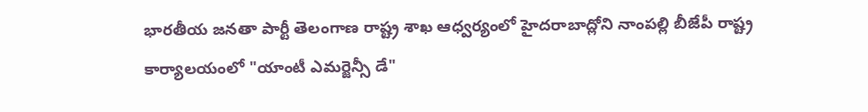భారతీయ జనతా పార్టీ తెలంగాణ రాష్ట్ర శాఖ ఆధ్వర్యంలో హైదరాబాద్లోని నాంపల్లి బీజేపీ రాష్ట్ర కార్యాలయంలో "యాంటీ ఎమర్జెన్సీ డే"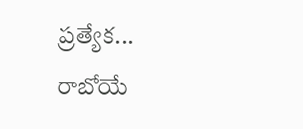ప్రత్యేక...
రాబోయే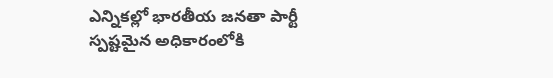ఎన్నికల్లో భారతీయ జనతా పార్టీ స్పష్టమైన అధికారంలోకి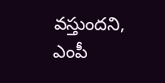వస్తుందని, ఎంపీ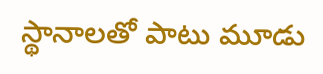స్థానాలతో పాటు మూడు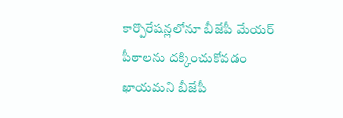కార్పొరేషన్లలోనూ బీజేపీ మేయర్ పీఠాలను దక్కించుకోవడం ఖాయమని బీజేపీ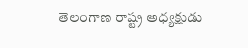తెలంగాణ రాష్ట్ర అధ్యక్షుడు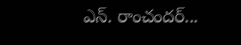ఎన్. రాంచందర్...